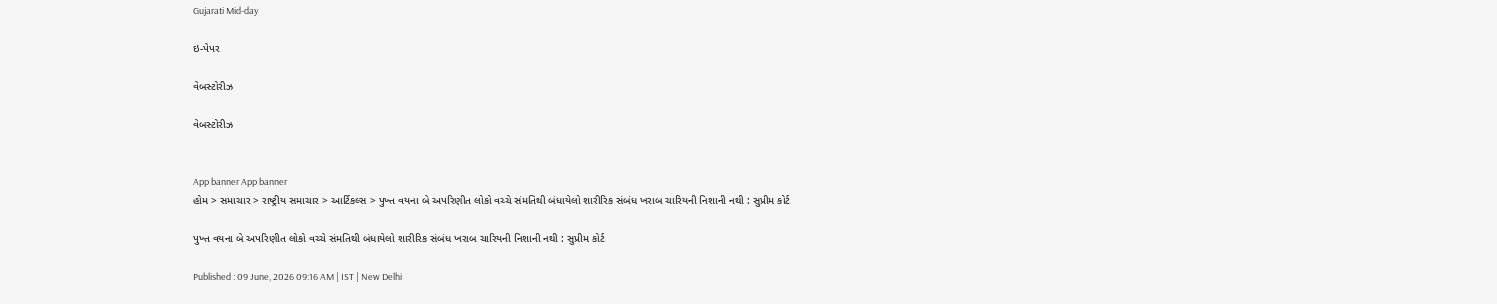Gujarati Mid-day

ઇ-પેપર

વેબસ્ટોરીઝ

વેબસ્ટોરીઝ


App banner App banner
હોમ > સમાચાર > રાષ્ટ્રીય સમાચાર > આર્ટિકલ્સ > પુખ્ત વયના બે અપરિણીત લોકો વચ્ચે સંમતિથી બંધાયેલો શારીરિક સંબંધ ખરાબ ચારિયની નિશાની નથી : સુપ્રીમ કોર્ટ

પુખ્ત વયના બે અપરિણીત લોકો વચ્ચે સંમતિથી બંધાયેલો શારીરિક સંબંધ ખરાબ ચારિયની નિશાની નથી : સુપ્રીમ કોર્ટ

Published : 09 June, 2026 09:16 AM | IST | New Delhi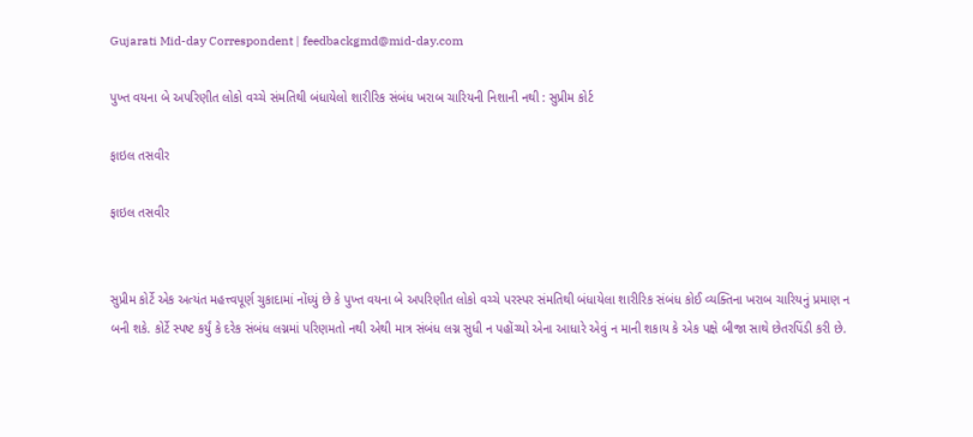Gujarati Mid-day Correspondent | feedbackgmd@mid-day.com

પુખ્ત વયના બે અપરિણીત લોકો વચ્ચે સંમતિથી બંધાયેલો શારીરિક સંબંધ ખરાબ ચારિયની નિશાની નથી : સુપ્રીમ કોર્ટ

ફાઇલ તસવીર

ફાઇલ તસવીર


સુપ્રીમ કોર્ટે એક અત્યંત મહત્ત્વપૂર્ણ ચુકાદામાં નોંધ્યું છે કે પુખ્ત વયના બે અપરિણીત લોકો વચ્ચે પરસ્પર સંમતિથી બંધાયેલા શારીરિક સંબંધ કોઈ વ્યક્તિના ખરાબ ચારિયનું પ્રમાણ ન બની શકે. કોર્ટે સ્પષ્ટ કર્યું કે દરેક સંબંધ લગ્નમાં પરિણમતો નથી એથી માત્ર સંબંધ લગ્ન સુધી ન પહોંચ્યો એના આધારે એવું ન માની શકાય કે એક પક્ષે બીજા સાથે છેતરપિંડી કરી છે.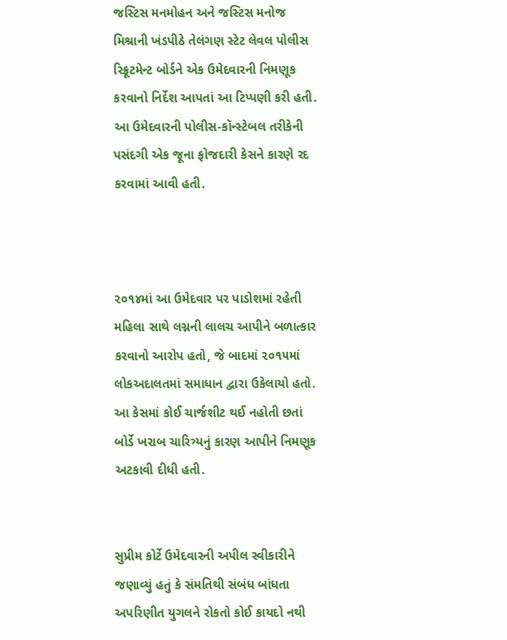જસ્ટિસ મનમોહન અને જસ્ટિસ મનોજ મિશ્રાની ખંડપીઠે તેલંગણ સ્ટેટ લેવલ પોલીસ રિક્રૂટમેન્ટ બોર્ડને એક ઉમેદવારની નિમણૂક કરવાનો નિર્દેશ આપતાં આ ટિપ્પણી કરી હતી. આ ઉમેદવારની પોલીસ-કૉન્સ્ટેબલ તરીકેની પસંદગી એક જૂના ફોજદારી કેસને કારણે રદ કરવામાં આવી હતી.



૨૦૧૪માં આ ઉમેદવાર પર પાડોશમાં રહેતી મહિલા સાથે લગ્નની લાલચ આપીને બળાત્કાર કરવાનો આરોપ હતો, જે બાદમાં ૨૦૧૫માં લોકઅદાલતમાં સમાધાન દ્વારા ઉકેલાયો હતો. આ કેસમાં કોઈ ચાર્જશીટ થઈ નહોતી છતાં બોર્ડે ખરાબ ચારિત્ર્યનું કારણ આપીને નિમણૂક અટકાવી દીધી હતી.


સુપ્રીમ કોર્ટે ઉમેદવારની અપીલ સ્વીકારીને જણાવ્યું હતું કે સંમતિથી સંબંધ બાંધતા અપરિણીત યુગલને રોકતો કોઈ કાયદો નથી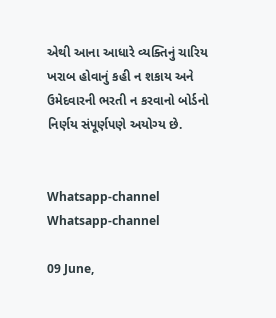એથી આના આધારે વ્યક્તિનું ચારિય ખરાબ હોવાનું કહી ન શકાય અને ઉમેદવારની ભરતી ન કરવાનો બોર્ડનો નિર્ણય સંપૂર્ણપણે અયોગ્ય છે.


Whatsapp-channel Whatsapp-channel

09 June,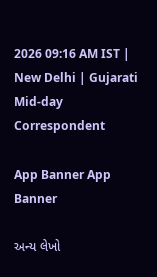2026 09:16 AM IST | New Delhi | Gujarati Mid-day Correspondent

App Banner App Banner

અન્ય લેખો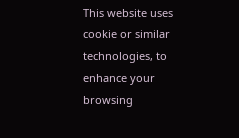This website uses cookie or similar technologies, to enhance your browsing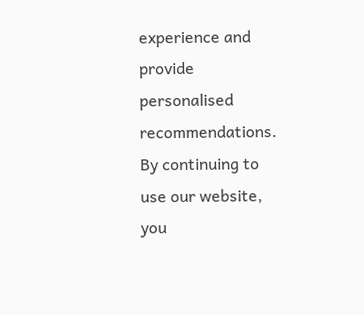experience and provide personalised recommendations. By continuing to use our website, you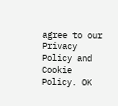agree to our Privacy Policy and Cookie Policy. OK